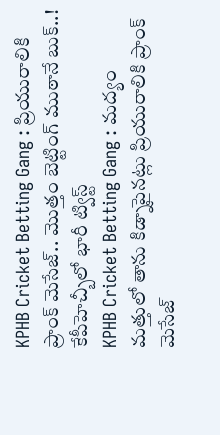KPHB Cricket Betting Gang : ప్రియురాలికి ప్రాంక్ మెసేజ్.. మొత్తం బెట్టింగ్ ముఠానే బుక్..! కేపీహెచ్బీలో భారీ ట్విస్ట్
KPHB Cricket Betting Gang : మద్యం మత్తులో తాను కిడ్నాపైనట్లు ప్రియురాలికి ప్రాంక్ మెసేజ్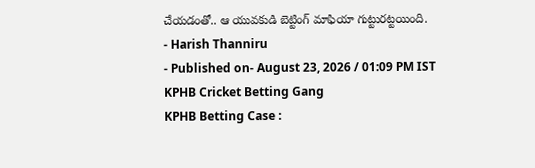చేయడంతో.. ఆ యువకుడి బెట్టింగ్ మాఫియా గుట్టురట్టయింది.
- Harish Thanniru
- Published on- August 23, 2026 / 01:09 PM IST
KPHB Cricket Betting Gang
KPHB Betting Case :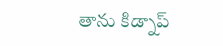తాను కిడ్నాప్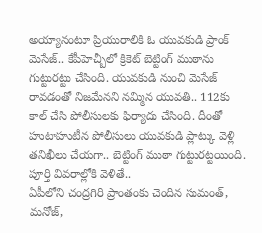అయ్యానంటూ ప్రియురాలికి ఓ యువకుడి ప్రాంక్ మెసేజ్.. కేపీహెచ్బీలో క్రికెట్ బెట్టింగ్ ముఠాను గుట్టురట్టు చేసింది. యువకుడి నుంచి మెసేజ్ రావడంతో నిజమేనని నమ్మిన యువతి.. 112కు కాల్ చేసి పోలీసులకు ఫిర్యాదు చేసింది. దీంతో హుటాహుటీన పోలీసులు యువకుడి ప్లాట్కు వెళ్లి తనిఖీలు చేయగా.. బెట్టింగ్ ముఠా గుట్టురట్టయింది. పూర్తి వివరాల్లోకి వెళితే..
ఏపీలోని చంద్రగిరి ప్రాంతంకు చెందిన సుమంత్, మనోజ్,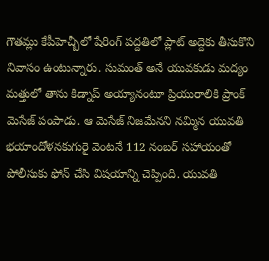గౌతమ్లు కేపీహెచ్బీలో షేరింగ్ పద్దతిలో ప్లాట్ అద్దెకు తీసుకొని నివాసం ఉంటున్నారు. సుమంత్ అనే యువకుడు మద్యం మత్తులో తాను కిడ్నాప్ అయ్యానంటూ ప్రియురాలికి ప్రాంక్ మెసేజ్ పంపాడు. ఆ మెసేజ్ నిజమేనని నమ్మిన యువతి భయాందోళనకుగురై వెంటనే 112 నంబర్ సహాయంతో పోలీసుకు ఫోన్ చేసి విషయాన్ని చెప్పింది. యువతి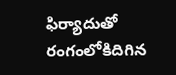ఫిర్యాదుతో రంగంలోకిదిగిన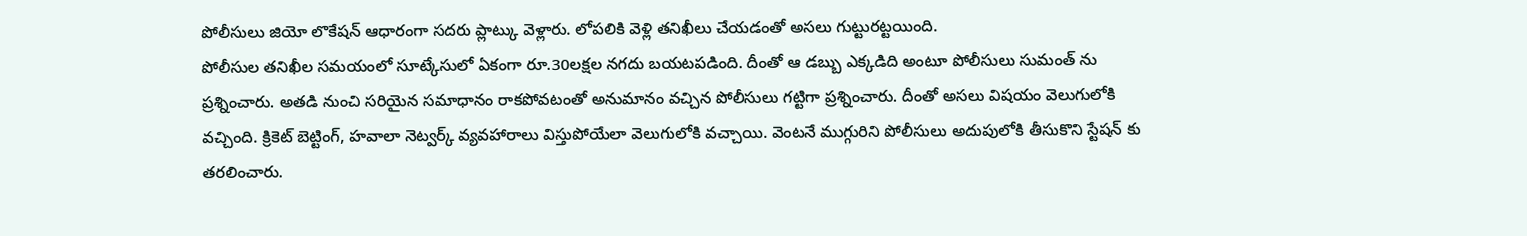పోలీసులు జియో లొకేషన్ ఆధారంగా సదరు ప్లాట్కు వెళ్లారు. లోపలికి వెళ్లి తనిఖీలు చేయడంతో అసలు గుట్టురట్టయింది.
పోలీసుల తనిఖీల సమయంలో సూట్కేసులో ఏకంగా రూ.30లక్షల నగదు బయటపడింది. దీంతో ఆ డబ్బు ఎక్కడిది అంటూ పోలీసులు సుమంత్ ను ప్రశ్నించారు. అతడి నుంచి సరియైన సమాధానం రాకపోవటంతో అనుమానం వచ్చిన పోలీసులు గట్టిగా ప్రశ్నించారు. దీంతో అసలు విషయం వెలుగులోకి వచ్చింది. క్రికెట్ బెట్టింగ్, హవాలా నెట్వర్క్ వ్యవహారాలు విస్తుపోయేలా వెలుగులోకి వచ్చాయి. వెంటనే ముగ్గురిని పోలీసులు అదుపులోకి తీసుకొని స్టేషన్ కు తరలించారు.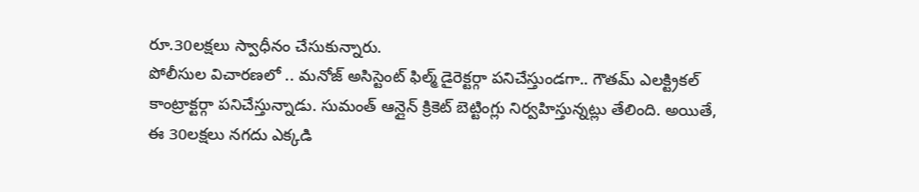రూ.30లక్షలు స్వాధీనం చేసుకున్నారు.
పోలీసుల విచారణలో .. మనోజ్ అసిస్టెంట్ ఫిల్మ్ డైరెక్టర్గా పనిచేస్తుండగా.. గౌతమ్ ఎలక్ట్రికల్ కాంట్రాక్టర్గా పనిచేస్తున్నాడు. సుమంత్ ఆన్లైన్ క్రికెట్ బెట్టింగ్లు నిర్వహిస్తున్నట్లు తేలింది. అయితే, ఈ 30లక్షలు నగదు ఎక్కడి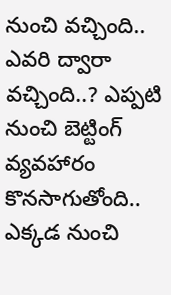నుంచి వచ్చింది.. ఎవరి ద్వారా వచ్చింది..? ఎప్పటి నుంచి బెట్టింగ్ వ్యవహారం కొనసాగుతోంది.. ఎక్కడ నుంచి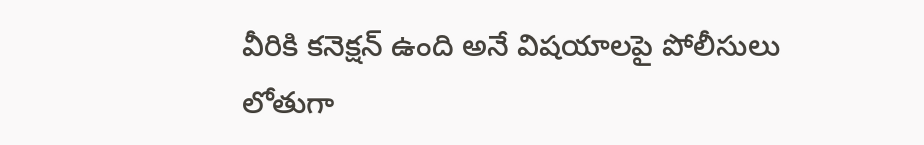వీరికి కనెక్షన్ ఉంది అనే విషయాలపై పోలీసులు లోతుగా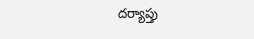దర్యాప్తు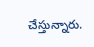చేస్తున్నారు.